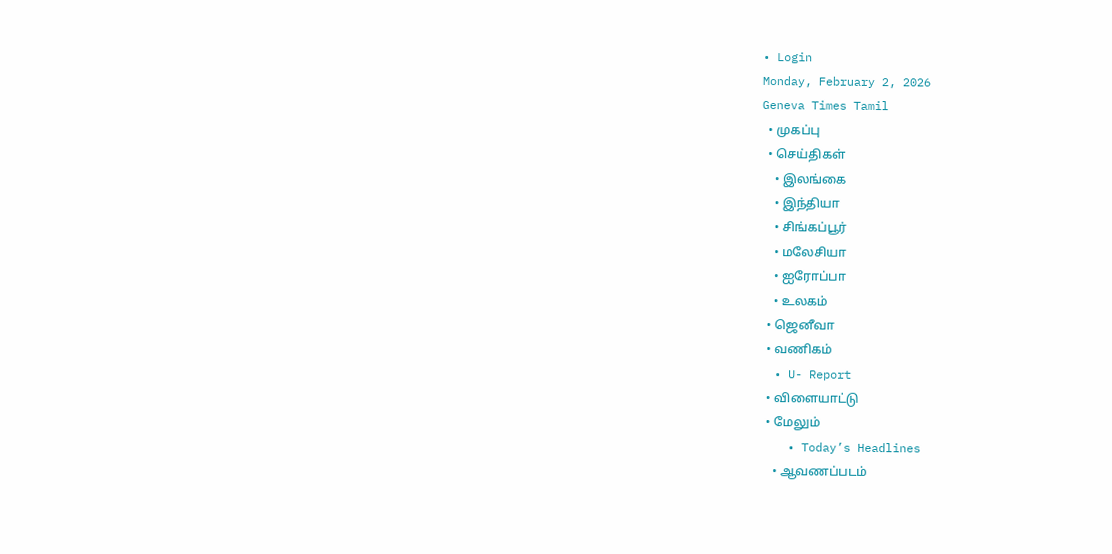• Login
Monday, February 2, 2026
Geneva Times Tamil
  • முகப்பு
  • செய்திகள்
    • இலங்கை
    • இந்தியா
    • சிங்கப்பூர்
    • மலேசியா
    • ஐரோப்பா
    • உலகம்
  • ஜெனீவா
  • வணிகம்
  • U- Report
  • விளையாட்டு
  • மேலும்
    • Today’s Headlines
    • ஆவணப்படம்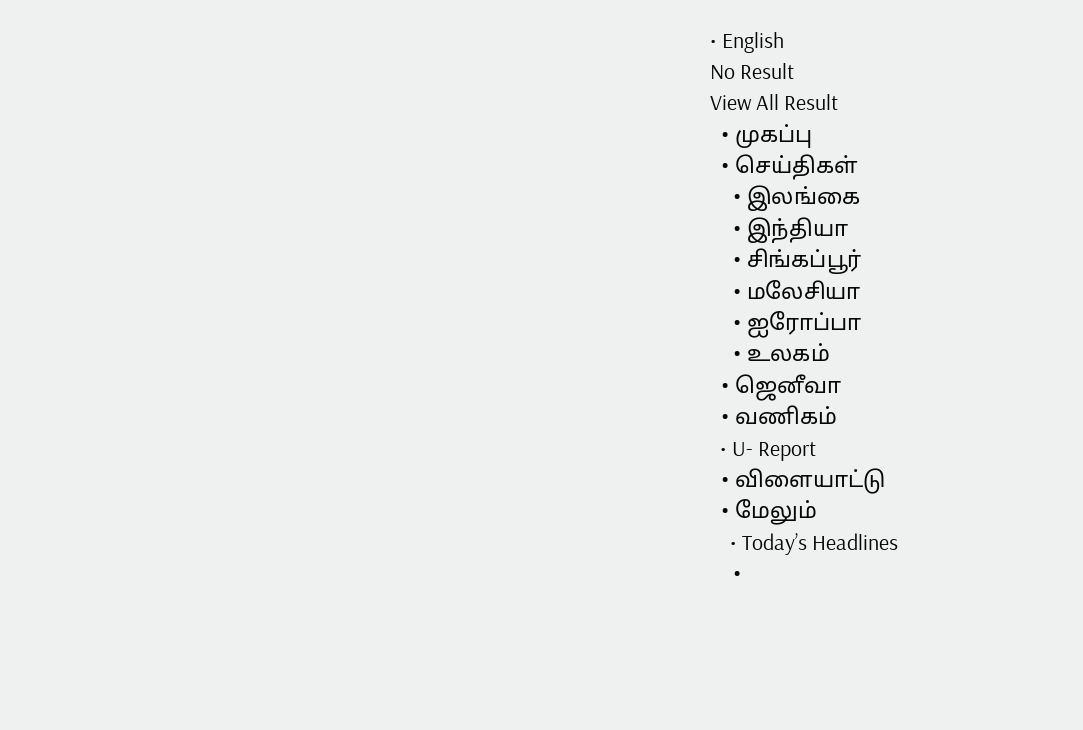• English
No Result
View All Result
  • முகப்பு
  • செய்திகள்
    • இலங்கை
    • இந்தியா
    • சிங்கப்பூர்
    • மலேசியா
    • ஐரோப்பா
    • உலகம்
  • ஜெனீவா
  • வணிகம்
  • U- Report
  • விளையாட்டு
  • மேலும்
    • Today’s Headlines
    •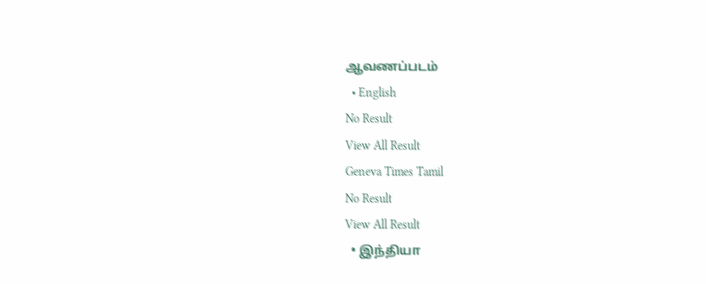ஆவணப்படம்
  • English
No Result
View All Result
Geneva Times Tamil
No Result
View All Result
  • இந்தியா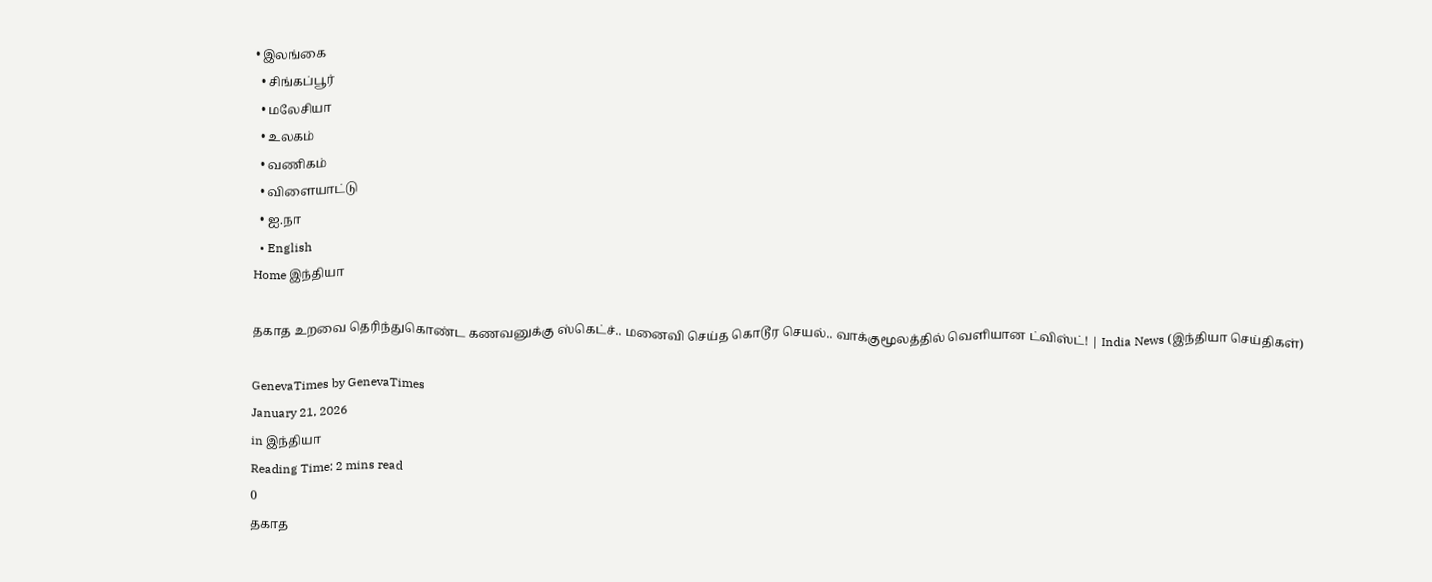• இலங்கை
  • சிங்கப்பூர்
  • மலேசியா
  • உலகம்
  • வணிகம்
  • விளையாட்டு
  • ஐ.நா
  • English
Home இந்தியா

தகாத உறவை தெரிந்துகொண்ட கணவனுக்கு ஸ்கெட்ச்.. மனைவி செய்த கொடூர செயல்.. வாக்குமூலத்தில் வெளியான ட்விஸ்ட்! | India News (இந்தியா செய்திகள்)

GenevaTimes by GenevaTimes
January 21, 2026
in இந்தியா
Reading Time: 2 mins read
0
தகாத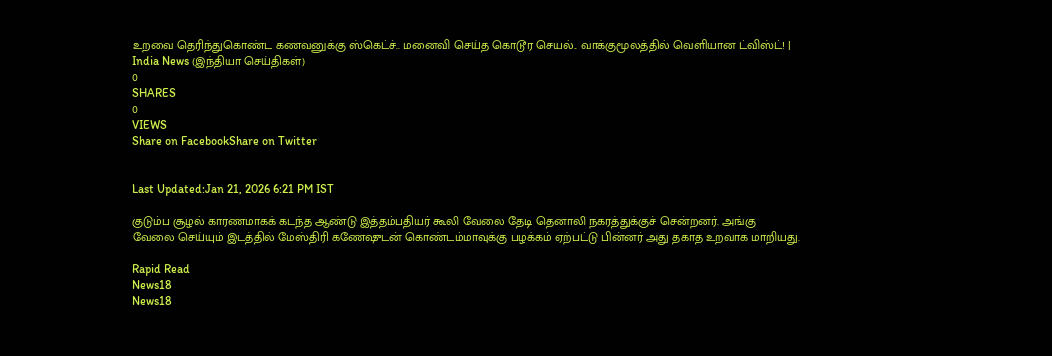உறவை தெரிந்துகொண்ட கணவனுக்கு ஸ்கெட்ச்.. மனைவி செய்த கொடூர செயல்.. வாக்குமூலத்தில் வெளியான ட்விஸ்ட்! | India News (இந்தியா செய்திகள்)
0
SHARES
0
VIEWS
Share on FacebookShare on Twitter


Last Updated:Jan 21, 2026 6:21 PM IST

குடும்ப சூழல் காரணமாகக் கடந்த ஆண்டு இத்தம்பதியர் கூலி வேலை தேடி தெனாலி நகரத்துக்குச் சென்றனர். அங்கு வேலை செய்யும் இடத்தில் மேஸ்திரி கணேஷுடன் கொண்டம்மாவுக்கு பழக்கம் ஏற்பட்டு பின்னர் அது தகாத உறவாக மாறியது.

Rapid Read
News18
News18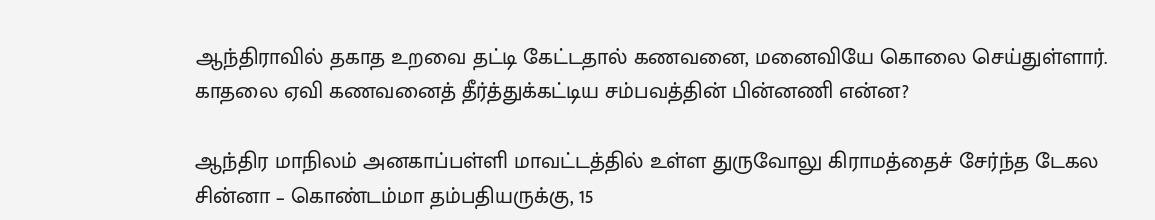ஆந்திராவில் தகாத உறவை தட்டி கேட்டதால் கணவனை, மனைவியே கொலை செய்துள்ளார். காதலை ஏவி கணவனைத் தீர்த்துக்கட்டிய சம்பவத்தின் பின்னணி என்ன?

ஆந்திர மாநிலம் அனகாப்பள்ளி மாவட்டத்தில் உள்ள துருவோலு கிராமத்தைச் சேர்ந்த டேகல சின்னா – கொண்டம்மா தம்பதியருக்கு, 15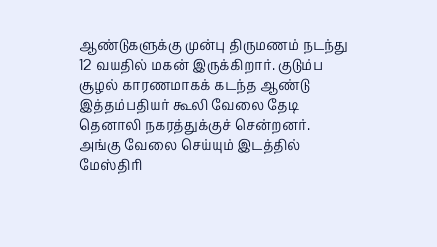ஆண்டுகளுக்கு முன்பு திருமணம் நடந்து 12 வயதில் மகன் இருக்கிறார். குடும்ப சூழல் காரணமாகக் கடந்த ஆண்டு இத்தம்பதியர் கூலி வேலை தேடி தெனாலி நகரத்துக்குச் சென்றனர். அங்கு வேலை செய்யும் இடத்தில் மேஸ்திரி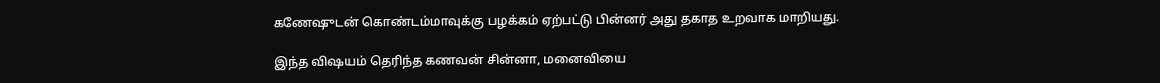கணேஷுடன் கொண்டம்மாவுக்கு பழக்கம் ஏற்பட்டு பின்னர் அது தகாத உறவாக மாறியது.

இந்த விஷயம் தெரிந்த கணவன் சின்னா, மனைவியை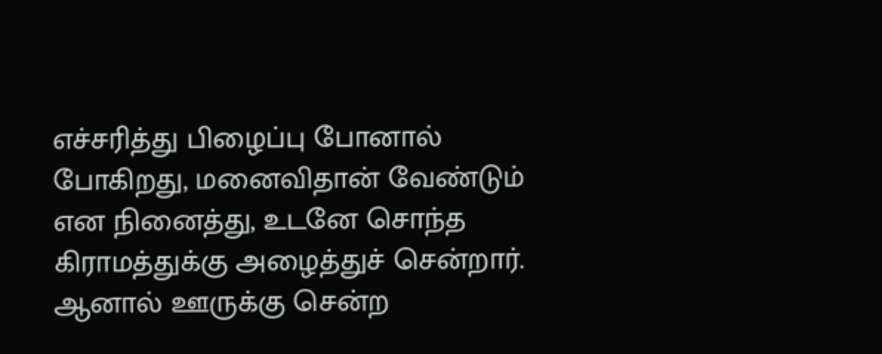எச்சரித்து பிழைப்பு போனால் போகிறது, மனைவிதான் வேண்டும் என நினைத்து, உடனே சொந்த கிராமத்துக்கு அழைத்துச் சென்றார். ஆனால் ஊருக்கு சென்ற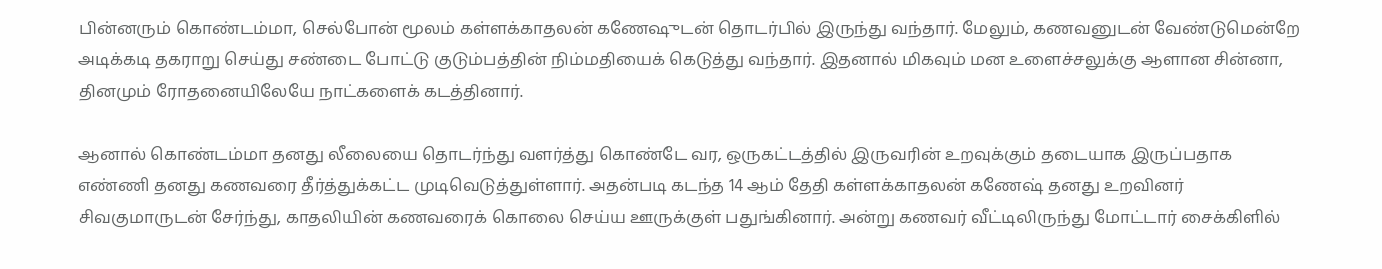பின்னரும் கொண்டம்மா, செல்போன் மூலம் கள்ளக்காதலன் கணேஷுடன் தொடர்பில் இருந்து வந்தார். மேலும், கணவனுடன் வேண்டுமென்றே அடிக்கடி தகராறு செய்து சண்டை போட்டு குடும்பத்தின் நிம்மதியைக் கெடுத்து வந்தார். இதனால் மிகவும் மன உளைச்சலுக்கு ஆளான சின்னா, தினமும் ரோதனையிலேயே நாட்களைக் கடத்தினார்.

ஆனால் கொண்டம்மா தனது லீலையை தொடர்ந்து வளர்த்து கொண்டே வர, ஒருகட்டத்தில் இருவரின் உறவுக்கும் தடையாக இருப்பதாக எண்ணி தனது கணவரை தீர்த்துக்கட்ட முடிவெடுத்துள்ளார். அதன்படி கடந்த 14 ஆம் தேதி கள்ளக்காதலன் கணேஷ் தனது உறவினர் சிவகுமாருடன் சேர்ந்து, காதலியின் கணவரைக் கொலை செய்ய ஊருக்குள் பதுங்கினார். அன்று கணவர் வீட்டிலிருந்து மோட்டார் சைக்கிளில்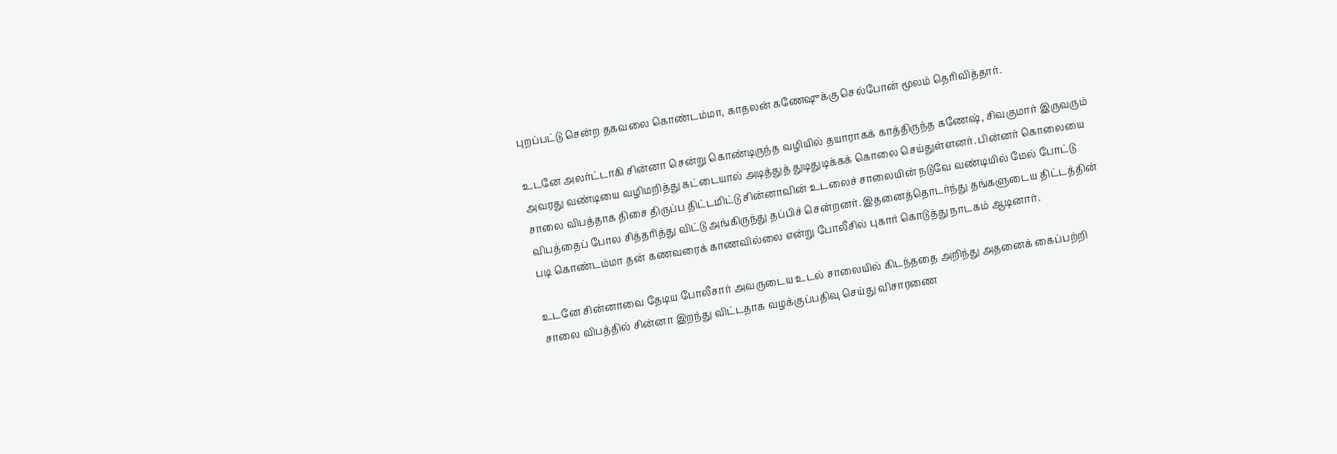புறப்பட்டு சென்ற தகவலை கொண்டம்மா, காதலன் கணேஷுக்கு செல்போன் மூலம் தெரிவித்தார்.

உடனே அலர்ட்டாகி சின்னா சென்று கொண்டிருந்த வழியில் தயாராகக் காத்திருந்த கணேஷ், சிவகுமார் இருவரும் அவரது வண்டியை வழிமறித்து கட்டையால் அடித்துத் துடிதுடிக்கக் கொலை செய்துள்ளனர். பின்னர் கொலையை சாலை விபத்தாக திசை திருப்ப திட்டமிட்டு சின்னாவின் உடலைச் சாலையின் நடுவே வண்டியில் மேல் போட்டு விபத்தைப் போல சித்தரித்து விட்டு அங்கிருந்து தப்பிச் சென்றனர். இதனைத்தொடர்ந்து தங்களுடைய திட்டத்தின் படி கொண்டம்மா தன் கணவரைக் காணவில்லை என்று போலீசில் புகார் கொடுத்து நாடகம் ஆடினார்.

உடனே சின்னாவை தேடிய போலீசார் அவருடைய உடல் சாலையில் கிடந்ததை அறிந்து அதனைக் கைப்பற்றி சாலை விபத்தில் சின்னா இறந்து விட்டதாக வழக்குப்பதிவு செய்து விசாரணை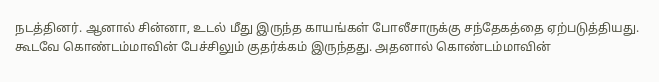நடத்தினர். ஆனால் சின்னா, உடல் மீது இருந்த காயங்கள் போலீசாருக்கு சந்தேகத்தை ஏற்படுத்தியது. கூடவே கொண்டம்மாவின் பேச்சிலும் குதர்க்கம் இருந்தது. அதனால் கொண்டம்மாவின்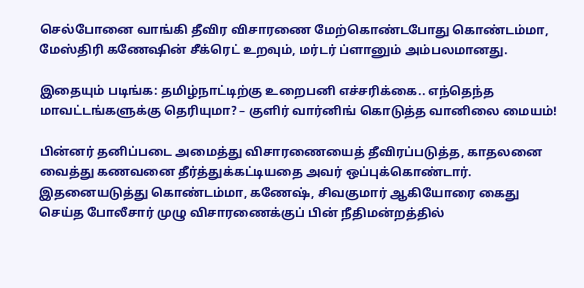செல்போனை வாங்கி தீவிர விசாரணை மேற்கொண்டபோது கொண்டம்மா, மேஸ்திரி கணேஷின் சீக்ரெட் உறவும், மர்டர் ப்ளானும் அம்பலமானது.

இதையும் படிங்க: தமிழ்நாட்டிற்கு உறைபனி எச்சரிக்கை.. எந்தெந்த மாவட்டங்களுக்கு தெரியுமா? – குளிர் வார்னிங் கொடுத்த வானிலை மையம்!

பின்னர் தனிப்படை அமைத்து விசாரணையைத் தீவிரப்படுத்த, காதலனை வைத்து கணவனை தீர்த்துக்கட்டியதை அவர் ஒப்புக்கொண்டார். இதனையடுத்து கொண்டம்மா, கணேஷ், சிவகுமார் ஆகியோரை கைது செய்த போலீசார் முழு விசாரணைக்குப் பின் நீதிமன்றத்தில்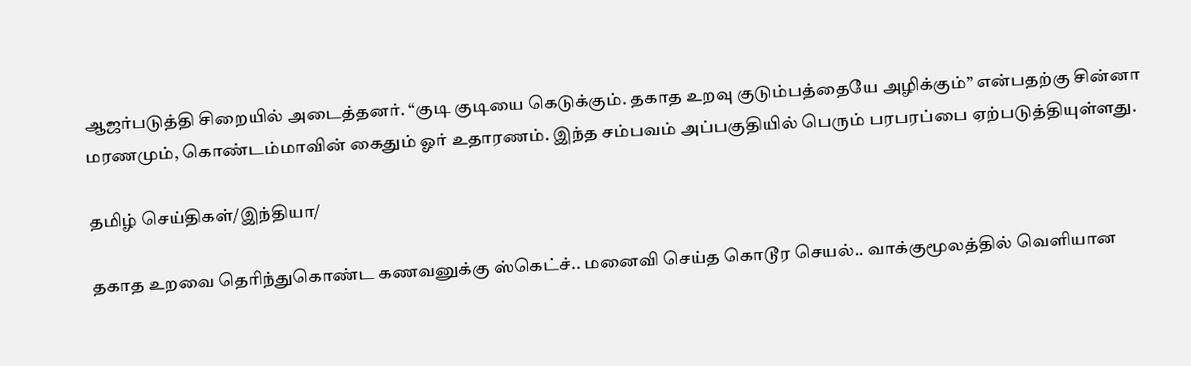ஆஜர்படுத்தி சிறையில் அடைத்தனர். “குடி குடியை கெடுக்கும். தகாத உறவு குடும்பத்தையே அழிக்கும்” என்பதற்கு சின்னா மரணமும், கொண்டம்மாவின் கைதும் ஓர் உதாரணம். இந்த சம்பவம் அப்பகுதியில் பெரும் பரபரப்பை ஏற்படுத்தியுள்ளது.

தமிழ் செய்திகள்/இந்தியா/

தகாத உறவை தெரிந்துகொண்ட கணவனுக்கு ஸ்கெட்ச்.. மனைவி செய்த கொடூர செயல்.. வாக்குமூலத்தில் வெளியான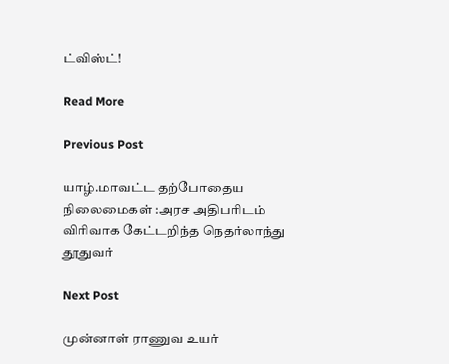ட்விஸ்ட்!

Read More

Previous Post

யாழ்.மாவட்ட தற்போதைய நிலைமைகள் :அரச அதிபரிடம் விரிவாக கேட்டறிந்த நெதர்லாந்து தூதுவர்

Next Post

முன்னாள் ராணுவ உயர்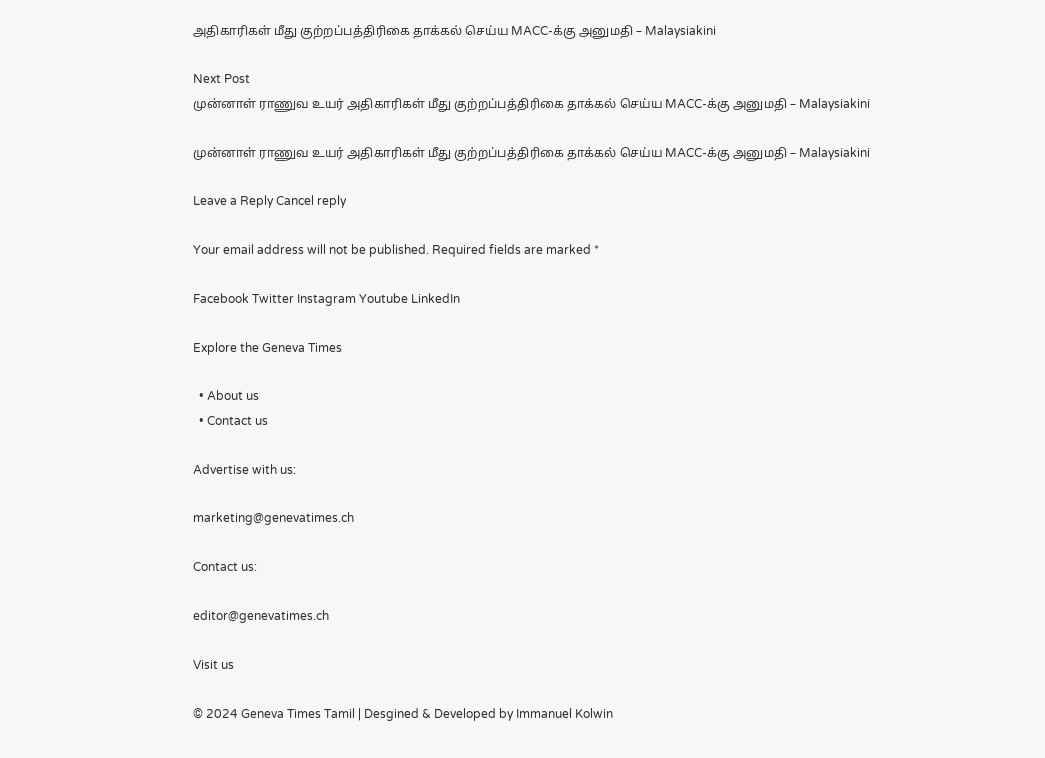அதிகாரிகள் மீது குற்றப்பத்திரிகை தாக்கல் செய்ய MACC-க்கு அனுமதி – Malaysiakini

Next Post
முன்னாள் ராணுவ உயர் அதிகாரிகள் மீது குற்றப்பத்திரிகை தாக்கல் செய்ய MACC-க்கு அனுமதி – Malaysiakini

முன்னாள் ராணுவ உயர் அதிகாரிகள் மீது குற்றப்பத்திரிகை தாக்கல் செய்ய MACC-க்கு அனுமதி – Malaysiakini

Leave a Reply Cancel reply

Your email address will not be published. Required fields are marked *

Facebook Twitter Instagram Youtube LinkedIn

Explore the Geneva Times

  • About us
  • Contact us

Advertise with us:

marketing@genevatimes.ch

Contact us:

editor@genevatimes.ch

Visit us

© 2024 Geneva Times Tamil | Desgined & Developed by Immanuel Kolwin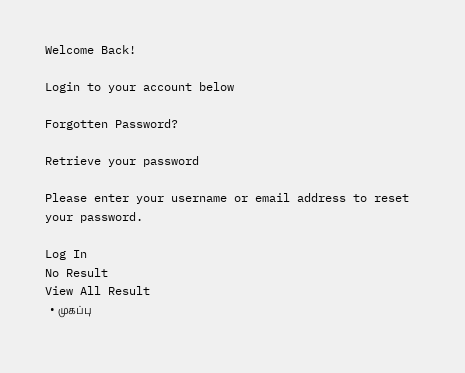Welcome Back!

Login to your account below

Forgotten Password?

Retrieve your password

Please enter your username or email address to reset your password.

Log In
No Result
View All Result
  • முகப்பு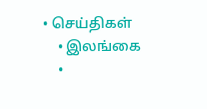• செய்திகள்
    • இலங்கை
    •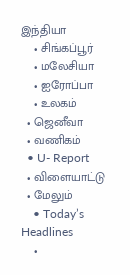இந்தியா
    • சிங்கப்பூர்
    • மலேசியா
    • ஐரோப்பா
    • உலகம்
  • ஜெனீவா
  • வணிகம்
  • U- Report
  • விளையாட்டு
  • மேலும்
    • Today’s Headlines
    •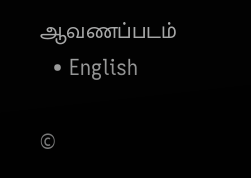ஆவணப்படம்
  • English

©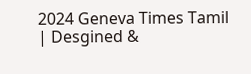2024 Geneva Times Tamil | Desgined &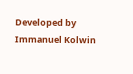Developed by Immanuel Kolwin